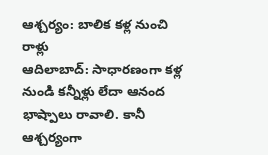ఆశ్చర్యం: బాలిక కళ్ల నుంచి రాళ్లు
ఆదిలాబాద్: సాధారణంగా కళ్ల నుండి కన్నీళ్లు లేదా ఆనంద భాష్పాలు రావాలి. కానీ ఆశ్చర్యంగా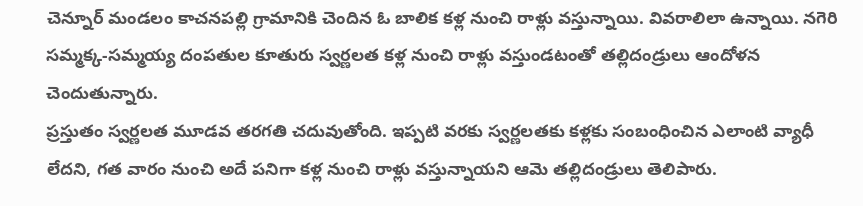చెన్నూర్ మండలం కాచనపల్లి గ్రామానికి చెందిన ఓ బాలిక కళ్ల నుంచి రాళ్లు వస్తున్నాయి. వివరాలిలా ఉన్నాయి. నగెరి సమ్మక్క-సమ్మయ్య దంపతుల కూతురు స్వర్ణలత కళ్ల నుంచి రాళ్లు వస్తుండటంతో తల్లిదండ్రులు ఆందోళన చెందుతున్నారు.
ప్రస్తుతం స్వర్ణలత మూడవ తరగతి చదువుతోంది. ఇప్పటి వరకు స్వర్ణలతకు కళ్లకు సంబంధించిన ఎలాంటి వ్యాధీ లేదని, గత వారం నుంచి అదే పనిగా కళ్ల నుంచి రాళ్లు వస్తున్నాయని ఆమె తల్లిదండ్రులు తెలిపారు.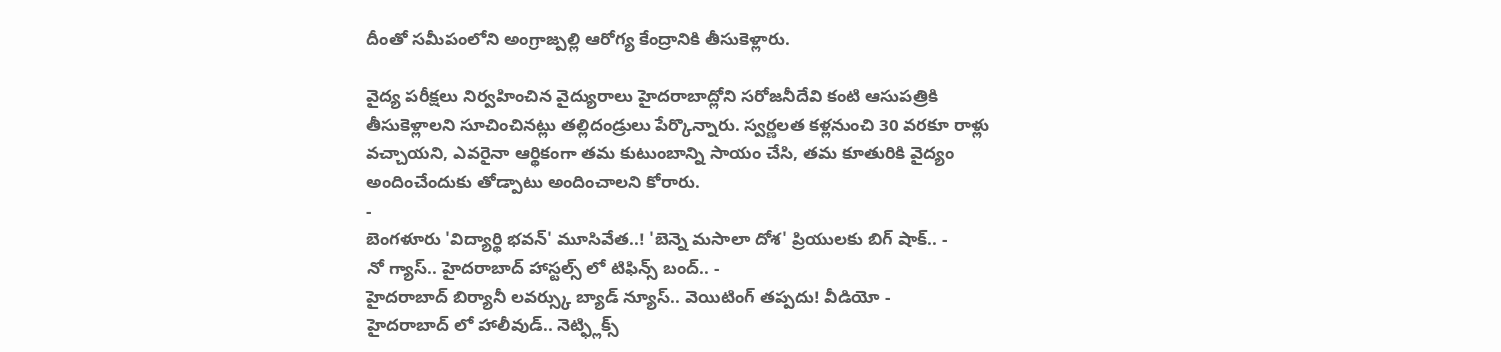దీంతో సమీపంలోని అంగ్రాజ్పల్లి ఆరోగ్య కేంద్రానికి తీసుకెళ్లారు.

వైద్య పరీక్షలు నిర్వహించిన వైద్యురాలు హైదరాబాద్లోని సరోజనీదేవి కంటి ఆసుపత్రికి తీసుకెళ్లాలని సూచించినట్లు తల్లిదండ్రులు పేర్కొన్నారు. స్వర్ణలత కళ్లనుంచి 30 వరకూ రాళ్లు వచ్చాయని, ఎవరైనా ఆర్థికంగా తమ కుటుంబాన్ని సాయం చేసి, తమ కూతురికి వైద్యం అందించేందుకు తోడ్పాటు అందించాలని కోరారు.
-
బెంగళూరు 'విద్యార్థి భవన్' మూసివేత..! 'బెన్నె మసాలా దోశ' ప్రియులకు బిగ్ షాక్.. -
నో గ్యాస్.. హైదరాబాద్ హాస్టల్స్ లో టిఫిన్స్ బంద్.. -
హైదరాబాద్ బిర్యానీ లవర్స్కు బ్యాడ్ న్యూస్.. వెయిటింగ్ తప్పదు! వీడియో -
హైదరాబాద్ లో హాలీవుడ్.. నెట్ఫ్లిక్స్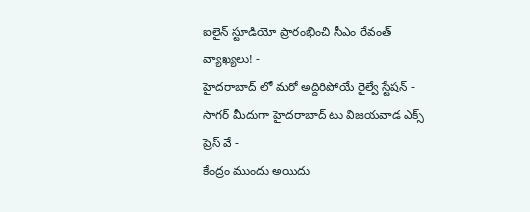ఐలైన్ స్టూడియో ప్రారంభించి సీఎం రేవంత్ వ్యాఖ్యలు! -
హైదరాబాద్ లో మరో అద్దిరిపోయే రైల్వే స్టేషన్ -
సాగర్ మీదుగా హైదరాబాద్ టు విజయవాడ ఎక్స్ ప్రెస్ వే -
కేంద్రం ముందు అయిదు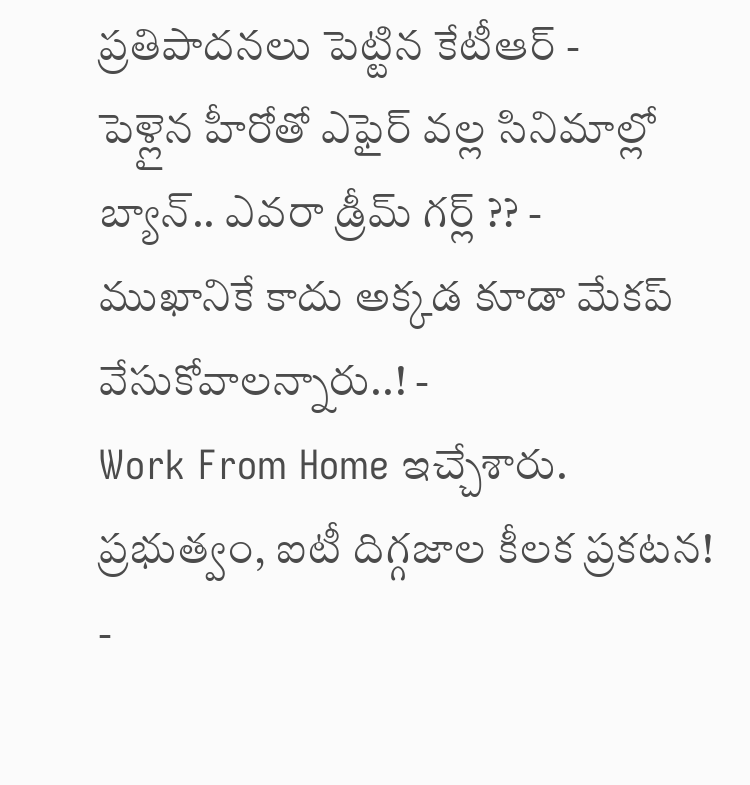ప్రతిపాదనలు పెట్టిన కేటీఆర్ -
పెళ్లైన హీరోతో ఎఫైర్ వల్ల సినిమాల్లో బ్యాన్.. ఎవరా డ్రీమ్ గర్ల్ ?? -
ముఖానికే కాదు అక్కడ కూడా మేకప్ వేసుకోవాలన్నారు..! -
Work From Home ఇచ్చేశారు. ప్రభుత్వం, ఐటీ దిగ్గజాల కీలక ప్రకటన! -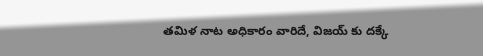తమిళ నాట అధికారం వారిదే, విజయ్ కు దక్కే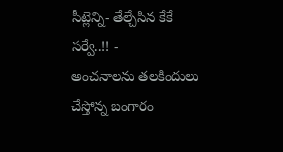సీట్లెన్ని- తేల్చేసిన కేకే సర్వే..!! -
అంచనాలను తలకిందులు చేస్తోన్న బంగారం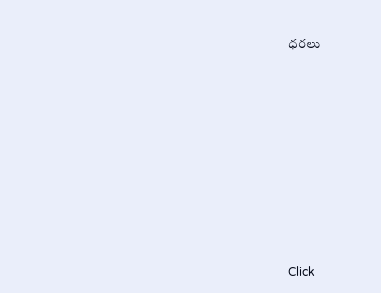ధరలు












Click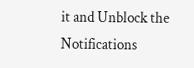it and Unblock the Notifications